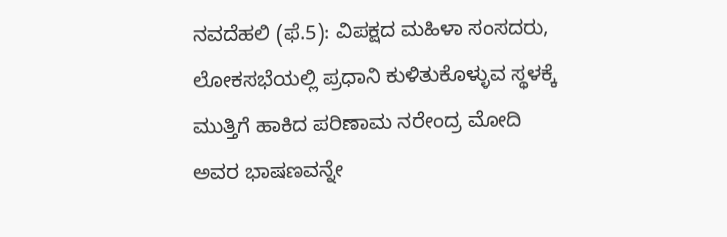ನವದೆಹಲಿ (ಫೆ.5): ವಿಪಕ್ಷದ ಮಹಿಳಾ ಸಂಸದರು, ಲೋಕಸಭೆಯಲ್ಲಿ ಪ್ರಧಾನಿ ಕುಳಿತುಕೊಳ್ಳುವ ಸ್ಥಳಕ್ಕೆ ಮುತ್ತಿಗೆ ಹಾಕಿದ ಪರಿಣಾಮ ನರೇಂದ್ರ ಮೋದಿ ಅವರ ಭಾಷಣವನ್ನೇ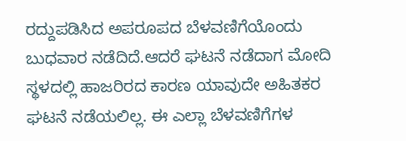ರದ್ದುಪಡಿಸಿದ ಅಪರೂಪದ ಬೆಳವಣಿಗೆಯೊಂದು ಬುಧವಾರ ನಡೆದಿದೆ.ಆದರೆ ಘಟನೆ ನಡೆದಾಗ ಮೋದಿ ಸ್ಥಳದಲ್ಲಿ ಹಾಜರಿರದ ಕಾರಣ ಯಾವುದೇ ಅಹಿತಕರ ಘಟನೆ ನಡೆಯಲಿಲ್ಲ. ಈ ಎಲ್ಲಾ ಬೆಳವಣಿಗೆಗಳ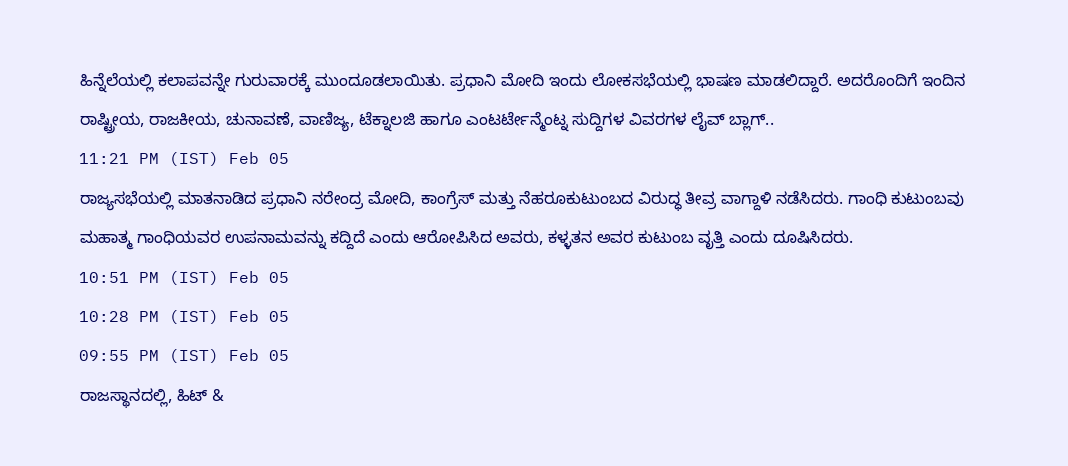ಹಿನ್ನೆಲೆಯಲ್ಲಿ ಕಲಾಪವನ್ನೇ ಗುರುವಾರಕ್ಕೆ ಮುಂದೂಡಲಾಯಿತು. ಪ್ರಧಾನಿ ಮೋದಿ ಇಂದು ಲೋಕಸಭೆಯಲ್ಲಿ ಭಾಷಣ ಮಾಡಲಿದ್ದಾರೆ. ಅದರೊಂದಿಗೆ ಇಂದಿನ ರಾಷ್ಟ್ರೀಯ, ರಾಜಕೀಯ, ಚುನಾವಣೆ, ವಾಣಿಜ್ಯ, ಟೆಕ್ನಾಲಜಿ ಹಾಗೂ ಎಂಟರ್ಟೇನ್ಮೆಂಟ್ನ ಸುದ್ದಿಗಳ ವಿವರಗಳ ಲೈವ್ ಬ್ಲಾಗ್..
11:21 PM (IST) Feb 05
ರಾಜ್ಯಸಭೆಯಲ್ಲಿ ಮಾತನಾಡಿದ ಪ್ರಧಾನಿ ನರೇಂದ್ರ ಮೋದಿ, ಕಾಂಗ್ರೆಸ್ ಮತ್ತು ನೆಹರೂಕುಟುಂಬದ ವಿರುದ್ಧ ತೀವ್ರ ವಾಗ್ದಾಳಿ ನಡೆಸಿದರು. ಗಾಂಧಿ ಕುಟುಂಬವು ಮಹಾತ್ಮ ಗಾಂಧಿಯವರ ಉಪನಾಮವನ್ನು ಕದ್ದಿದೆ ಎಂದು ಆರೋಪಿಸಿದ ಅವರು, ಕಳ್ಳತನ ಅವರ ಕುಟುಂಬ ವೃತ್ತಿ ಎಂದು ದೂಷಿಸಿದರು.
10:51 PM (IST) Feb 05
10:28 PM (IST) Feb 05
09:55 PM (IST) Feb 05
ರಾಜಸ್ಥಾನದಲ್ಲಿ, ಹಿಟ್ &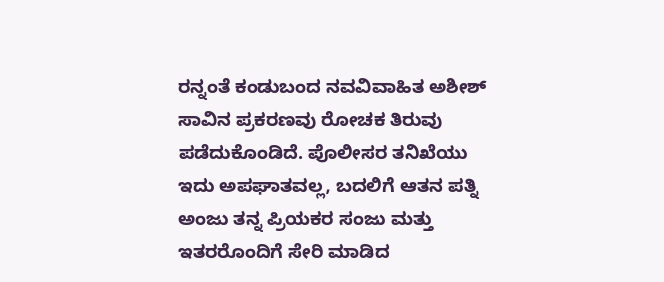ರನ್ನಂತೆ ಕಂಡುಬಂದ ನವವಿವಾಹಿತ ಅಶೀಶ್ ಸಾವಿನ ಪ್ರಕರಣವು ರೋಚಕ ತಿರುವು ಪಡೆದುಕೊಂಡಿದೆ. ಪೊಲೀಸರ ತನಿಖೆಯು ಇದು ಅಪಘಾತವಲ್ಲ, ಬದಲಿಗೆ ಆತನ ಪತ್ನಿ ಅಂಜು ತನ್ನ ಪ್ರಿಯಕರ ಸಂಜು ಮತ್ತು ಇತರರೊಂದಿಗೆ ಸೇರಿ ಮಾಡಿದ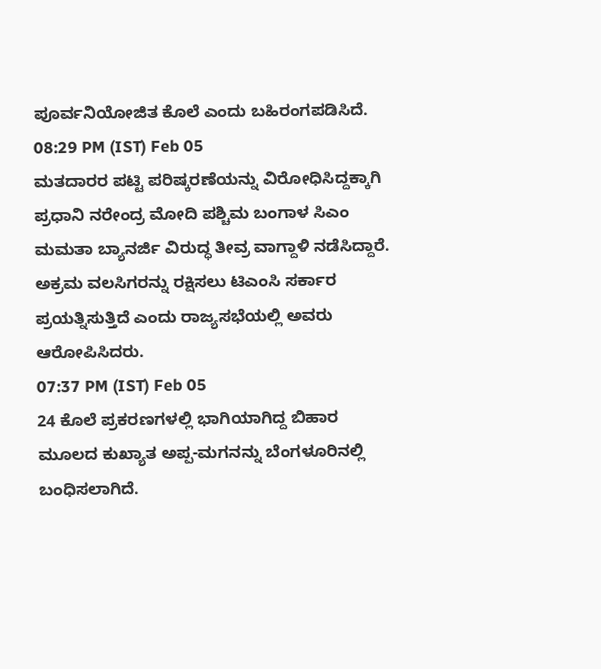ಪೂರ್ವನಿಯೋಜಿತ ಕೊಲೆ ಎಂದು ಬಹಿರಂಗಪಡಿಸಿದೆ.
08:29 PM (IST) Feb 05
ಮತದಾರರ ಪಟ್ಟಿ ಪರಿಷ್ಕರಣೆಯನ್ನು ವಿರೋಧಿಸಿದ್ದಕ್ಕಾಗಿ ಪ್ರಧಾನಿ ನರೇಂದ್ರ ಮೋದಿ ಪಶ್ಚಿಮ ಬಂಗಾಳ ಸಿಎಂ ಮಮತಾ ಬ್ಯಾನರ್ಜಿ ವಿರುದ್ಧ ತೀವ್ರ ವಾಗ್ದಾಳಿ ನಡೆಸಿದ್ದಾರೆ. ಅಕ್ರಮ ವಲಸಿಗರನ್ನು ರಕ್ಷಿಸಲು ಟಿಎಂಸಿ ಸರ್ಕಾರ ಪ್ರಯತ್ನಿಸುತ್ತಿದೆ ಎಂದು ರಾಜ್ಯಸಭೆಯಲ್ಲಿ ಅವರು ಆರೋಪಿಸಿದರು.
07:37 PM (IST) Feb 05
24 ಕೊಲೆ ಪ್ರಕರಣಗಳಲ್ಲಿ ಭಾಗಿಯಾಗಿದ್ದ ಬಿಹಾರ ಮೂಲದ ಕುಖ್ಯಾತ ಅಪ್ಪ-ಮಗನನ್ನು ಬೆಂಗಳೂರಿನಲ್ಲಿ ಬಂಧಿಸಲಾಗಿದೆ.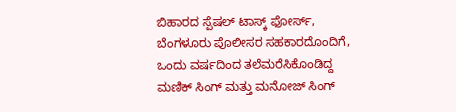ಬಿಹಾರದ ಸ್ಪೆಷಲ್ ಟಾಸ್ಕ್ ಫೋರ್ಸ್, ಬೆಂಗಳೂರು ಪೊಲೀಸರ ಸಹಕಾರದೊಂದಿಗೆ, ಒಂದು ವರ್ಷದಿಂದ ತಲೆಮರೆಸಿಕೊಂಡಿದ್ದ ಮಣಿಕ್ ಸಿಂಗ್ ಮತ್ತು ಮನೋಜ್ ಸಿಂಗ್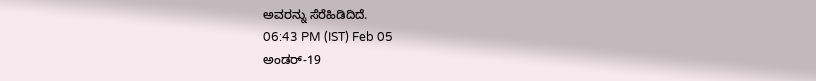ಅವರನ್ನು ಸೆರೆಹಿಡಿದಿದೆ.
06:43 PM (IST) Feb 05
ಅಂಡರ್-19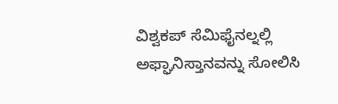ವಿಶ್ವಕಪ್ ಸೆಮಿಫೈನಲ್ನಲ್ಲಿ ಅಫ್ಘಾನಿಸ್ತಾನವನ್ನು ಸೋಲಿಸಿ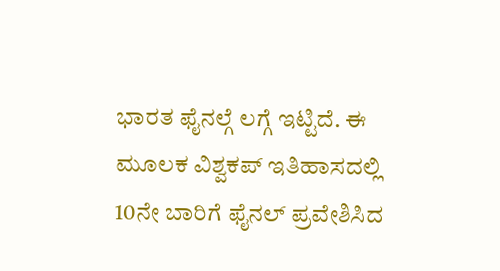ಭಾರತ ಫೈನಲ್ಗೆ ಲಗ್ಗೆ ಇಟ್ಟಿದೆ. ಈ ಮೂಲಕ ವಿಶ್ವಕಪ್ ಇತಿಹಾಸದಲ್ಲಿ 10ನೇ ಬಾರಿಗೆ ಫೈನಲ್ ಪ್ರವೇಶಿಸಿದ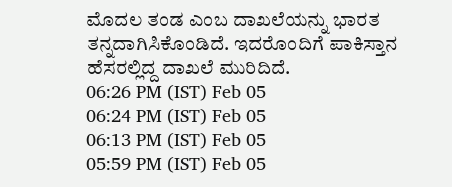ಮೊದಲ ತಂಡ ಎಂಬ ದಾಖಲೆಯನ್ನು ಭಾರತ ತನ್ನದಾಗಿಸಿಕೊಂಡಿದೆ. ಇದರೊಂದಿಗೆ ಪಾಕಿಸ್ತಾನ ಹೆಸರಲ್ಲಿದ್ದ ದಾಖಲೆ ಮುರಿದಿದೆ.
06:26 PM (IST) Feb 05
06:24 PM (IST) Feb 05
06:13 PM (IST) Feb 05
05:59 PM (IST) Feb 05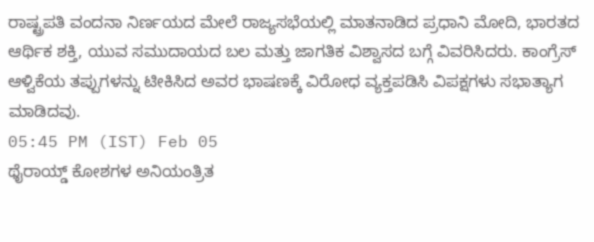ರಾಷ್ಟ್ರಪತಿ ವಂದನಾ ನಿರ್ಣಯದ ಮೇಲೆ ರಾಜ್ಯಸಭೆಯಲ್ಲಿ ಮಾತನಾಡಿದ ಪ್ರಧಾನಿ ಮೋದಿ, ಭಾರತದ ಆರ್ಥಿಕ ಶಕ್ತಿ, ಯುವ ಸಮುದಾಯದ ಬಲ ಮತ್ತು ಜಾಗತಿಕ ವಿಶ್ವಾಸದ ಬಗ್ಗೆ ವಿವರಿಸಿದರು. ಕಾಂಗ್ರೆಸ್ ಆಳ್ವಿಕೆಯ ತಪ್ಪುಗಳನ್ನು ಟೀಕಿಸಿದ ಅವರ ಭಾಷಣಕ್ಕೆ ವಿರೋಧ ವ್ಯಕ್ತಪಡಿಸಿ ವಿಪಕ್ಷಗಳು ಸಭಾತ್ಯಾಗ ಮಾಡಿದವು.
05:45 PM (IST) Feb 05
ಥೈರಾಯ್ಡ್ ಕೋಶಗಳ ಅನಿಯಂತ್ರಿತ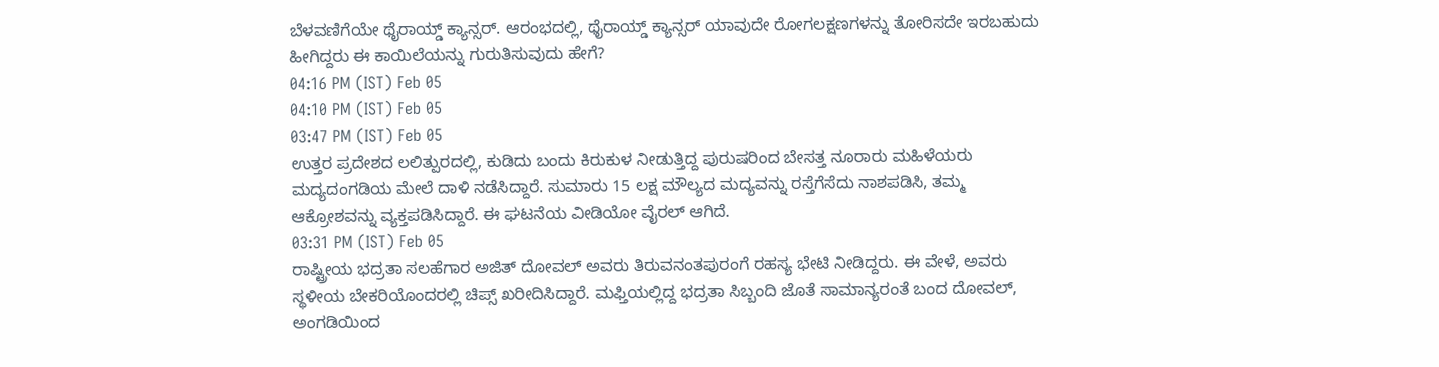ಬೆಳವಣಿಗೆಯೇ ಥೈರಾಯ್ಡ್ ಕ್ಯಾನ್ಸರ್. ಆರಂಭದಲ್ಲಿ, ಥೈರಾಯ್ಡ್ ಕ್ಯಾನ್ಸರ್ ಯಾವುದೇ ರೋಗಲಕ್ಷಣಗಳನ್ನು ತೋರಿಸದೇ ಇರಬಹುದು ಹೀಗಿದ್ದರು ಈ ಕಾಯಿಲೆಯನ್ನು ಗುರುತಿಸುವುದು ಹೇಗೆ?
04:16 PM (IST) Feb 05
04:10 PM (IST) Feb 05
03:47 PM (IST) Feb 05
ಉತ್ತರ ಪ್ರದೇಶದ ಲಲಿತ್ಪುರದಲ್ಲಿ, ಕುಡಿದು ಬಂದು ಕಿರುಕುಳ ನೀಡುತ್ತಿದ್ದ ಪುರುಷರಿಂದ ಬೇಸತ್ತ ನೂರಾರು ಮಹಿಳೆಯರು ಮದ್ಯದಂಗಡಿಯ ಮೇಲೆ ದಾಳಿ ನಡೆಸಿದ್ದಾರೆ. ಸುಮಾರು 15 ಲಕ್ಷ ಮೌಲ್ಯದ ಮದ್ಯವನ್ನು ರಸ್ತೆಗೆಸೆದು ನಾಶಪಡಿಸಿ, ತಮ್ಮ ಆಕ್ರೋಶವನ್ನು ವ್ಯಕ್ತಪಡಿಸಿದ್ದಾರೆ. ಈ ಘಟನೆಯ ವೀಡಿಯೋ ವೈರಲ್ ಆಗಿದೆ.
03:31 PM (IST) Feb 05
ರಾಷ್ಟ್ರೀಯ ಭದ್ರತಾ ಸಲಹೆಗಾರ ಅಜಿತ್ ದೋವಲ್ ಅವರು ತಿರುವನಂತಪುರಂಗೆ ರಹಸ್ಯ ಭೇಟಿ ನೀಡಿದ್ದರು. ಈ ವೇಳೆ, ಅವರು ಸ್ಥಳೀಯ ಬೇಕರಿಯೊಂದರಲ್ಲಿ ಚಿಪ್ಸ್ ಖರೀದಿಸಿದ್ದಾರೆ. ಮಫ್ತಿಯಲ್ಲಿದ್ದ ಭದ್ರತಾ ಸಿಬ್ಬಂದಿ ಜೊತೆ ಸಾಮಾನ್ಯರಂತೆ ಬಂದ ದೋವಲ್, ಅಂಗಡಿಯಿಂದ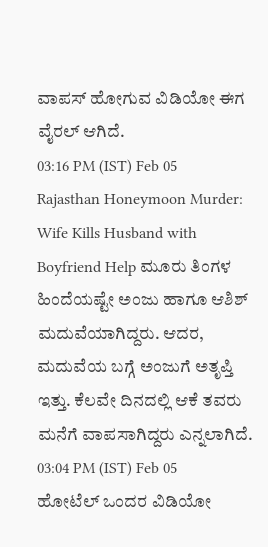ವಾಪಸ್ ಹೋಗುವ ವಿಡಿಯೋ ಈಗ ವೈರಲ್ ಆಗಿದೆ.
03:16 PM (IST) Feb 05
Rajasthan Honeymoon Murder: Wife Kills Husband with Boyfriend Help ಮೂರು ತಿಂಗಳ ಹಿಂದೆಯಷ್ಟೇ ಅಂಜು ಹಾಗೂ ಆಶಿಶ್ ಮದುವೆಯಾಗಿದ್ದರು. ಆದರ, ಮದುವೆಯ ಬಗ್ಗೆ ಅಂಜುಗೆ ಅತೃಪ್ತಿ ಇತ್ತು. ಕೆಲವೇ ದಿನದಲ್ಲಿ ಆಕೆ ತವರು ಮನೆಗೆ ವಾಪಸಾಗಿದ್ದರು ಎನ್ನಲಾಗಿದೆ.
03:04 PM (IST) Feb 05
ಹೋಟೆಲ್ ಒಂದರ ವಿಡಿಯೋ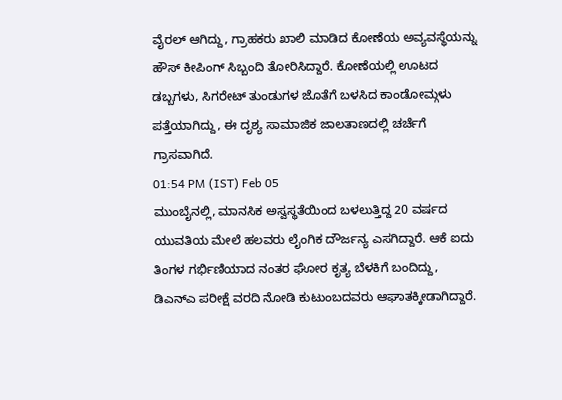ವೈರಲ್ ಆಗಿದ್ದು, ಗ್ರಾಹಕರು ಖಾಲಿ ಮಾಡಿದ ಕೋಣೆಯ ಅವ್ಯವಸ್ಥೆಯನ್ನು ಹೌಸ್ ಕೀಪಿಂಗ್ ಸಿಬ್ಬಂದಿ ತೋರಿಸಿದ್ದಾರೆ. ಕೋಣೆಯಲ್ಲಿ ಊಟದ ಡಬ್ಬಗಳು, ಸಿಗರೇಟ್ ತುಂಡುಗಳ ಜೊತೆಗೆ ಬಳಸಿದ ಕಾಂಡೋಮ್ಗಳು ಪತ್ತೆಯಾಗಿದ್ದು, ಈ ದೃಶ್ಯ ಸಾಮಾಜಿಕ ಜಾಲತಾಣದಲ್ಲಿ ಚರ್ಚೆಗೆ ಗ್ರಾಸವಾಗಿದೆ.
01:54 PM (IST) Feb 05
ಮುಂಬೈನಲ್ಲಿ, ಮಾನಸಿಕ ಅಸ್ವಸ್ಥತೆಯಿಂದ ಬಳಲುತ್ತಿದ್ದ 20 ವರ್ಷದ ಯುವತಿಯ ಮೇಲೆ ಹಲವರು ಲೈಂಗಿಕ ದೌರ್ಜನ್ಯ ಎಸಗಿದ್ದಾರೆ. ಆಕೆ ಐದು ತಿಂಗಳ ಗರ್ಭಿಣಿಯಾದ ನಂತರ ಘೋರ ಕೃತ್ಯ ಬೆಳಕಿಗೆ ಬಂದಿದ್ದು, ಡಿಎನ್ಎ ಪರೀಕ್ಷೆ ವರದಿ ನೋಡಿ ಕುಟುಂಬದವರು ಆಘಾತಕ್ಕೀಡಾಗಿದ್ದಾರೆ.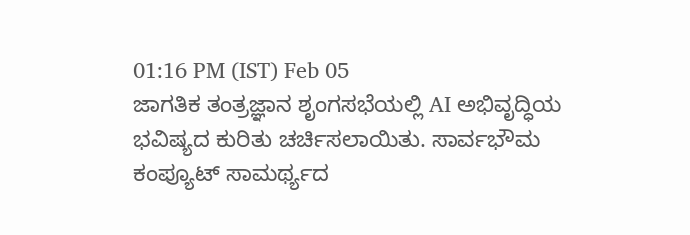01:16 PM (IST) Feb 05
ಜಾಗತಿಕ ತಂತ್ರಜ್ಞಾನ ಶೃಂಗಸಭೆಯಲ್ಲಿ AI ಅಭಿವೃದ್ಧಿಯ ಭವಿಷ್ಯದ ಕುರಿತು ಚರ್ಚಿಸಲಾಯಿತು. ಸಾರ್ವಭೌಮ ಕಂಪ್ಯೂಟ್ ಸಾಮರ್ಥ್ಯದ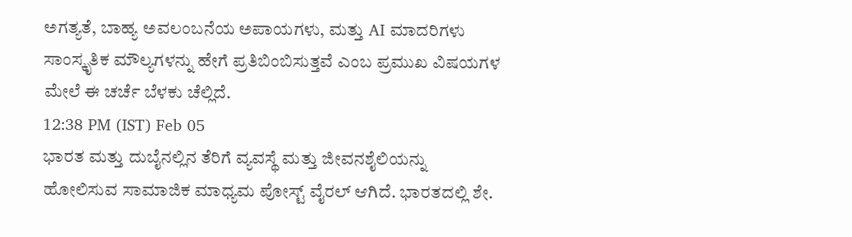ಅಗತ್ಯತೆ, ಬಾಹ್ಯ ಅವಲಂಬನೆಯ ಅಪಾಯಗಳು, ಮತ್ತು AI ಮಾದರಿಗಳು ಸಾಂಸ್ಕೃತಿಕ ಮೌಲ್ಯಗಳನ್ನು ಹೇಗೆ ಪ್ರತಿಬಿಂಬಿಸುತ್ತವೆ ಎಂಬ ಪ್ರಮುಖ ವಿಷಯಗಳ ಮೇಲೆ ಈ ಚರ್ಚೆ ಬೆಳಕು ಚೆಲ್ಲಿದೆ.
12:38 PM (IST) Feb 05
ಭಾರತ ಮತ್ತು ದುಬೈನಲ್ಲಿನ ತೆರಿಗೆ ವ್ಯವಸ್ಥೆ ಮತ್ತು ಜೀವನಶೈಲಿಯನ್ನು ಹೋಲಿಸುವ ಸಾಮಾಜಿಕ ಮಾಧ್ಯಮ ಪೋಸ್ಟ್ ವೈರಲ್ ಆಗಿದೆ. ಭಾರತದಲ್ಲಿ ಶೇ.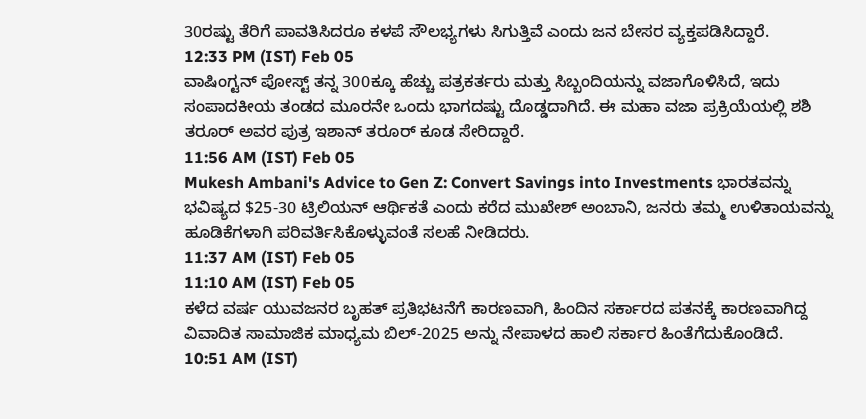30ರಷ್ಟು ತೆರಿಗೆ ಪಾವತಿಸಿದರೂ ಕಳಪೆ ಸೌಲಭ್ಯಗಳು ಸಿಗುತ್ತಿವೆ ಎಂದು ಜನ ಬೇಸರ ವ್ಯಕ್ತಪಡಿಸಿದ್ದಾರೆ.
12:33 PM (IST) Feb 05
ವಾಷಿಂಗ್ಟನ್ ಪೋಸ್ಟ್ ತನ್ನ 300ಕ್ಕೂ ಹೆಚ್ಚು ಪತ್ರಕರ್ತರು ಮತ್ತು ಸಿಬ್ಬಂದಿಯನ್ನು ವಜಾಗೊಳಿಸಿದೆ, ಇದು ಸಂಪಾದಕೀಯ ತಂಡದ ಮೂರನೇ ಒಂದು ಭಾಗದಷ್ಟು ದೊಡ್ಡದಾಗಿದೆ. ಈ ಮಹಾ ವಜಾ ಪ್ರಕ್ರಿಯೆಯಲ್ಲಿ ಶಶಿ ತರೂರ್ ಅವರ ಪುತ್ರ ಇಶಾನ್ ತರೂರ್ ಕೂಡ ಸೇರಿದ್ದಾರೆ.
11:56 AM (IST) Feb 05
Mukesh Ambani's Advice to Gen Z: Convert Savings into Investments ಭಾರತವನ್ನು ಭವಿಷ್ಯದ $25-30 ಟ್ರಿಲಿಯನ್ ಆರ್ಥಿಕತೆ ಎಂದು ಕರೆದ ಮುಖೇಶ್ ಅಂಬಾನಿ, ಜನರು ತಮ್ಮ ಉಳಿತಾಯವನ್ನು ಹೂಡಿಕೆಗಳಾಗಿ ಪರಿವರ್ತಿಸಿಕೊಳ್ಳುವಂತೆ ಸಲಹೆ ನೀಡಿದರು.
11:37 AM (IST) Feb 05
11:10 AM (IST) Feb 05
ಕಳೆದ ವರ್ಷ ಯುವಜನರ ಬೃಹತ್ ಪ್ರತಿಭಟನೆಗೆ ಕಾರಣವಾಗಿ, ಹಿಂದಿನ ಸರ್ಕಾರದ ಪತನಕ್ಕೆ ಕಾರಣವಾಗಿದ್ದ ವಿವಾದಿತ ಸಾಮಾಜಿಕ ಮಾಧ್ಯಮ ಬಿಲ್-2025 ಅನ್ನು ನೇಪಾಳದ ಹಾಲಿ ಸರ್ಕಾರ ಹಿಂತೆಗೆದುಕೊಂಡಿದೆ.
10:51 AM (IST)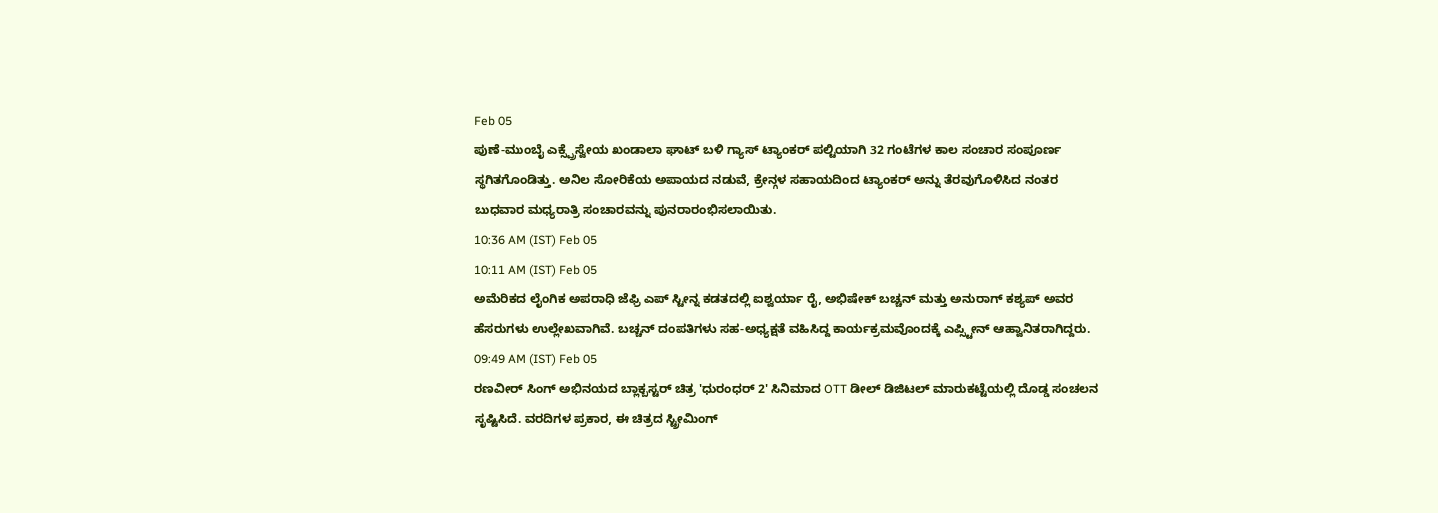Feb 05
ಪುಣೆ-ಮುಂಬೈ ಎಕ್ಸ್ಪ್ರೆಸ್ವೇಯ ಖಂಡಾಲಾ ಘಾಟ್ ಬಳಿ ಗ್ಯಾಸ್ ಟ್ಯಾಂಕರ್ ಪಲ್ಟಿಯಾಗಿ 32 ಗಂಟೆಗಳ ಕಾಲ ಸಂಚಾರ ಸಂಪೂರ್ಣ ಸ್ಥಗಿತಗೊಂಡಿತ್ತು. ಅನಿಲ ಸೋರಿಕೆಯ ಅಪಾಯದ ನಡುವೆ, ಕ್ರೇನ್ಗಳ ಸಹಾಯದಿಂದ ಟ್ಯಾಂಕರ್ ಅನ್ನು ತೆರವುಗೊಳಿಸಿದ ನಂತರ ಬುಧವಾರ ಮಧ್ಯರಾತ್ರಿ ಸಂಚಾರವನ್ನು ಪುನರಾರಂಭಿಸಲಾಯಿತು.
10:36 AM (IST) Feb 05
10:11 AM (IST) Feb 05
ಅಮೆರಿಕದ ಲೈಂಗಿಕ ಅಪರಾಧಿ ಜೆಫ್ರಿ ಎಪ್ ಸ್ಟೀನ್ನ ಕಡತದಲ್ಲಿ ಐಶ್ವರ್ಯಾ ರೈ, ಅಭಿಷೇಕ್ ಬಚ್ಚನ್ ಮತ್ತು ಅನುರಾಗ್ ಕಶ್ಯಪ್ ಅವರ ಹೆಸರುಗಳು ಉಲ್ಲೇಖವಾಗಿವೆ. ಬಚ್ಚನ್ ದಂಪತಿಗಳು ಸಹ-ಅಧ್ಯಕ್ಷತೆ ವಹಿಸಿದ್ದ ಕಾರ್ಯಕ್ರಮವೊಂದಕ್ಕೆ ಎಪ್ಸ್ಟೀನ್ ಆಹ್ವಾನಿತರಾಗಿದ್ದರು.
09:49 AM (IST) Feb 05
ರಣವೀರ್ ಸಿಂಗ್ ಅಭಿನಯದ ಬ್ಲಾಕ್ಬಸ್ಟರ್ ಚಿತ್ರ 'ಧುರಂಧರ್ 2' ಸಿನಿಮಾದ OTT ಡೀಲ್ ಡಿಜಿಟಲ್ ಮಾರುಕಟ್ಟೆಯಲ್ಲಿ ದೊಡ್ಡ ಸಂಚಲನ ಸೃಷ್ಟಿಸಿದೆ. ವರದಿಗಳ ಪ್ರಕಾರ, ಈ ಚಿತ್ರದ ಸ್ಟ್ರೀಮಿಂಗ್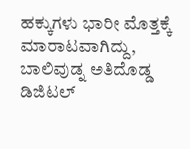ಹಕ್ಕುಗಳು ಭಾರೀ ಮೊತ್ತಕ್ಕೆ ಮಾರಾಟವಾಗಿದ್ದು, ಬಾಲಿವುಡ್ನ ಅತಿದೊಡ್ಡ ಡಿಜಿಟಲ್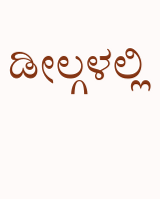ಡೀಲ್ಗಳಲ್ಲಿ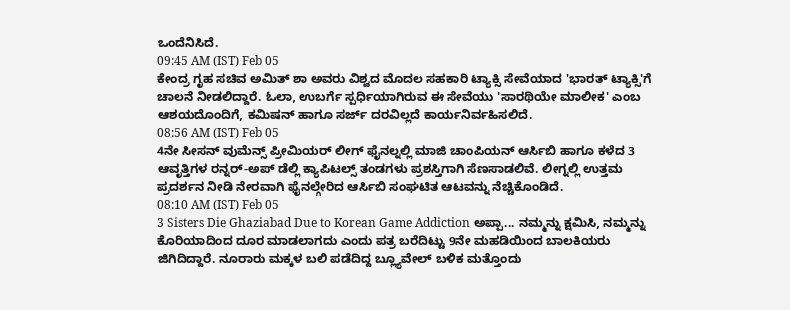ಒಂದೆನಿಸಿದೆ.
09:45 AM (IST) Feb 05
ಕೇಂದ್ರ ಗೃಹ ಸಚಿವ ಅಮಿತ್ ಶಾ ಅವರು ವಿಶ್ವದ ಮೊದಲ ಸಹಕಾರಿ ಟ್ಯಾಕ್ಸಿ ಸೇವೆಯಾದ 'ಭಾರತ್ ಟ್ಯಾಕ್ಸಿ'ಗೆ ಚಾಲನೆ ನೀಡಲಿದ್ದಾರೆ. ಓಲಾ, ಉಬರ್ಗೆ ಸ್ಪರ್ಧಿಯಾಗಿರುವ ಈ ಸೇವೆಯು 'ಸಾರಥಿಯೇ ಮಾಲೀಕ' ಎಂಬ ಆಶಯದೊಂದಿಗೆ, ಕಮಿಷನ್ ಹಾಗೂ ಸರ್ಜ್ ದರವಿಲ್ಲದೆ ಕಾರ್ಯನಿರ್ವಹಿಸಲಿದೆ.
08:56 AM (IST) Feb 05
4ನೇ ಸೀಸನ್ ವುಮೆನ್ಸ್ ಪ್ರೀಮಿಯರ್ ಲೀಗ್ ಫೈನಲ್ನಲ್ಲಿ ಮಾಜಿ ಚಾಂಪಿಯನ್ ಆರ್ಸಿಬಿ ಹಾಗೂ ಕಳೆದ 3 ಆವೃತ್ತಿಗಳ ರನ್ನರ್-ಅಪ್ ಡೆಲ್ಲಿ ಕ್ಯಾಪಿಟಲ್ಸ್ ತಂಡಗಳು ಪ್ರಶಸ್ತಿಗಾಗಿ ಸೆಣಸಾಡಲಿವೆ. ಲೀಗ್ನಲ್ಲಿ ಉತ್ತಮ ಪ್ರದರ್ಶನ ನೀಡಿ ನೇರವಾಗಿ ಫೈನಲ್ಗೇರಿದ ಆರ್ಸಿಬಿ ಸಂಘಟಿತ ಆಟವನ್ನು ನೆಚ್ಚಿಕೊಂಡಿದೆ.
08:10 AM (IST) Feb 05
3 Sisters Die Ghaziabad Due to Korean Game Addiction ಅಪ್ಪಾ... ನಮ್ಮನ್ನು ಕ್ಷಮಿಸಿ, ನಮ್ಮನ್ನು ಕೊರಿಯಾದಿಂದ ದೂರ ಮಾಡಲಾಗದು ಎಂದು ಪತ್ರ ಬರೆದಿಟ್ಟು 9ನೇ ಮಹಡಿಯಿಂದ ಬಾಲಕಿಯರು ಜಿಗಿದಿದ್ದಾರೆ. ನೂರಾರು ಮಕ್ಕಳ ಬಲಿ ಪಡೆದಿದ್ದ ಬ್ಲ್ಯೂವೇಲ್ ಬಳಿಕ ಮತ್ತೊಂದು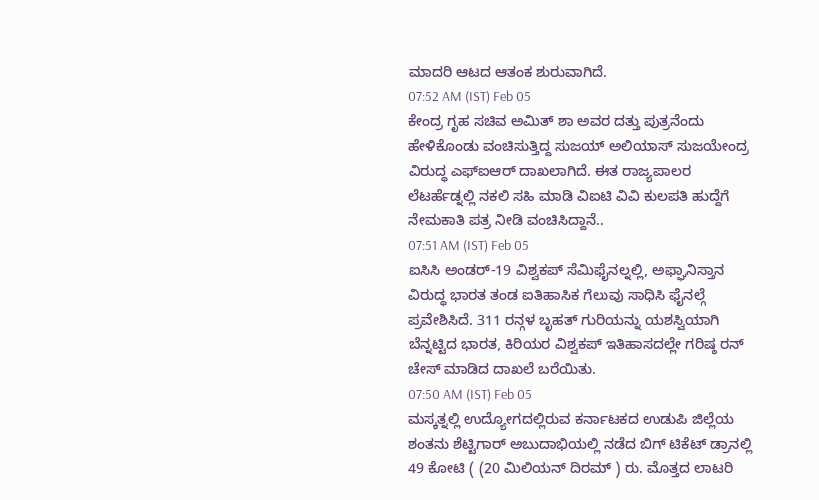ಮಾದರಿ ಆಟದ ಆತಂಕ ಶುರುವಾಗಿದೆ.
07:52 AM (IST) Feb 05
ಕೇಂದ್ರ ಗೃಹ ಸಚಿವ ಅಮಿತ್ ಶಾ ಅವರ ದತ್ತು ಪುತ್ರನೆಂದು ಹೇಳಿಕೊಂಡು ವಂಚಿಸುತ್ತಿದ್ದ ಸುಜಯ್ ಅಲಿಯಾಸ್ ಸುಜಯೇಂದ್ರ ವಿರುದ್ಧ ಎಫ್ಐಆರ್ ದಾಖಲಾಗಿದೆ. ಈತ ರಾಜ್ಯಪಾಲರ ಲೆಟರ್ಹೆಡ್ನಲ್ಲಿ ನಕಲಿ ಸಹಿ ಮಾಡಿ ವಿಐಟಿ ವಿವಿ ಕುಲಪತಿ ಹುದ್ದೆಗೆ ನೇಮಕಾತಿ ಪತ್ರ ನೀಡಿ ವಂಚಿಸಿದ್ದಾನೆ..
07:51 AM (IST) Feb 05
ಐಸಿಸಿ ಅಂಡರ್-19 ವಿಶ್ವಕಪ್ ಸೆಮಿಫೈನಲ್ನಲ್ಲಿ, ಅಫ್ಘಾನಿಸ್ತಾನ ವಿರುದ್ಧ ಭಾರತ ತಂಡ ಐತಿಹಾಸಿಕ ಗೆಲುವು ಸಾಧಿಸಿ ಫೈನಲ್ಗೆ ಪ್ರವೇಶಿಸಿದೆ. 311 ರನ್ಗಳ ಬೃಹತ್ ಗುರಿಯನ್ನು ಯಶಸ್ವಿಯಾಗಿ ಬೆನ್ನಟ್ಟಿದ ಭಾರತ, ಕಿರಿಯರ ವಿಶ್ವಕಪ್ ಇತಿಹಾಸದಲ್ಲೇ ಗರಿಷ್ಠ ರನ್ ಚೇಸ್ ಮಾಡಿದ ದಾಖಲೆ ಬರೆಯಿತು.
07:50 AM (IST) Feb 05
ಮಸ್ಕತ್ನಲ್ಲಿ ಉದ್ಯೋಗದಲ್ಲಿರುವ ಕರ್ನಾಟಕದ ಉಡುಪಿ ಜಿಲ್ಲೆಯ ಶಂತನು ಶೆಟ್ಟಿಗಾರ್ ಅಬುದಾಭಿಯಲ್ಲಿ ನಡೆದ ಬಿಗ್ ಟಿಕೆಟ್ ಡ್ರಾನಲ್ಲಿ 49 ಕೋಟಿ ( (20 ಮಿಲಿಯನ್ ದಿರಮ್ ) ರು. ಮೊತ್ತದ ಲಾಟರಿ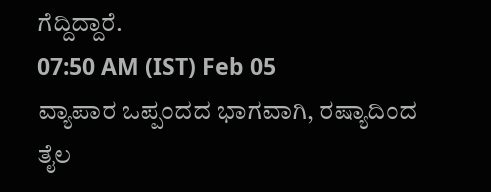ಗೆದ್ದಿದ್ದಾರೆ.
07:50 AM (IST) Feb 05
ವ್ಯಾಪಾರ ಒಪ್ಪಂದದ ಭಾಗವಾಗಿ, ರಷ್ಯಾದಿಂದ ತೈಲ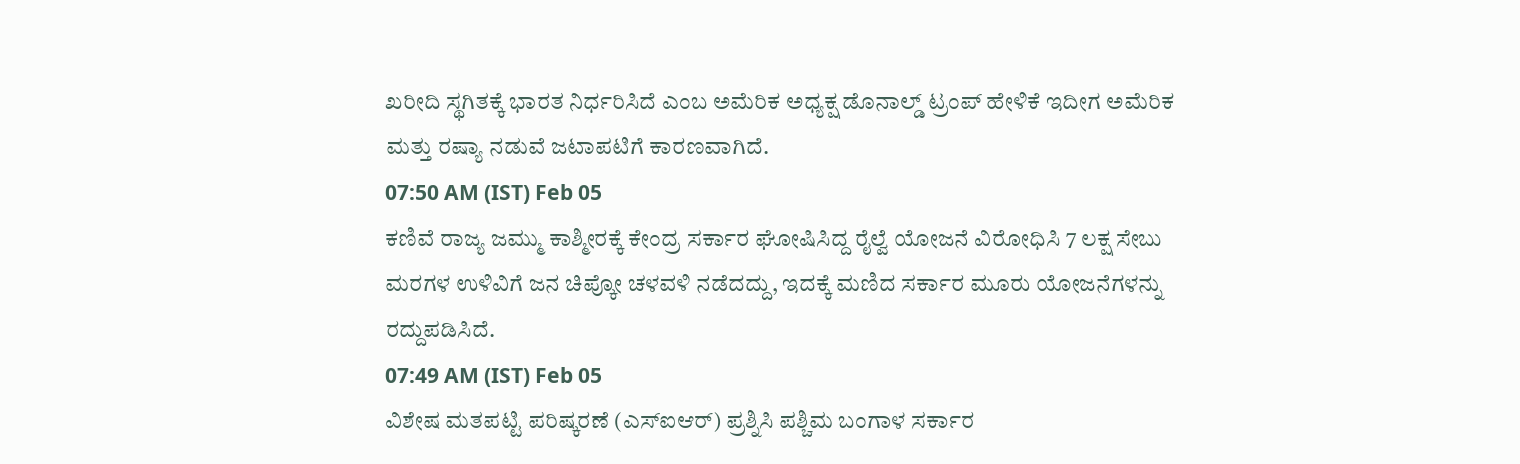ಖರೀದಿ ಸ್ಥಗಿತಕ್ಕೆ ಭಾರತ ನಿರ್ಧರಿಸಿದೆ ಎಂಬ ಅಮೆರಿಕ ಅಧ್ಯಕ್ಷ ಡೊನಾಲ್ಡ್ ಟ್ರಂಪ್ ಹೇಳಿಕೆ ಇದೀಗ ಅಮೆರಿಕ ಮತ್ತು ರಷ್ಯಾ ನಡುವೆ ಜಟಾಪಟಿಗೆ ಕಾರಣವಾಗಿದೆ.
07:50 AM (IST) Feb 05
ಕಣಿವೆ ರಾಜ್ಯ ಜಮ್ಮು ಕಾಶ್ಮೀರಕ್ಕೆ ಕೇಂದ್ರ ಸರ್ಕಾರ ಘೋಷಿಸಿದ್ದ ರೈಲ್ವೆ ಯೋಜನೆ ವಿರೋಧಿಸಿ 7 ಲಕ್ಷ ಸೇಬು ಮರಗಳ ಉಳಿವಿಗೆ ಜನ ಚಿಪ್ಕೋ ಚಳವಳಿ ನಡೆದದ್ದು, ಇದಕ್ಕೆ ಮಣಿದ ಸರ್ಕಾರ ಮೂರು ಯೋಜನೆಗಳನ್ನು ರದ್ದುಪಡಿಸಿದೆ.
07:49 AM (IST) Feb 05
ವಿಶೇಷ ಮತಪಟ್ಟಿ ಪರಿಷ್ಕರಣೆ (ಎಸ್ಐಆರ್) ಪ್ರಶ್ನಿಸಿ ಪಶ್ಚಿಮ ಬಂಗಾಳ ಸರ್ಕಾರ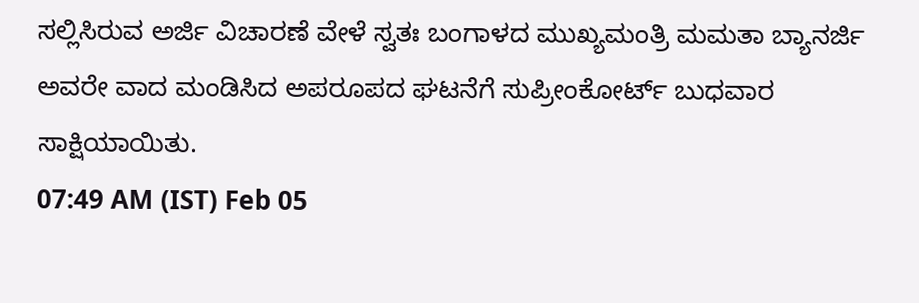ಸಲ್ಲಿಸಿರುವ ಅರ್ಜಿ ವಿಚಾರಣೆ ವೇಳೆ ಸ್ವತಃ ಬಂಗಾಳದ ಮುಖ್ಯಮಂತ್ರಿ ಮಮತಾ ಬ್ಯಾನರ್ಜಿ ಅವರೇ ವಾದ ಮಂಡಿಸಿದ ಅಪರೂಪದ ಘಟನೆಗೆ ಸುಪ್ರೀಂಕೋರ್ಟ್ ಬುಧವಾರ ಸಾಕ್ಷಿಯಾಯಿತು.
07:49 AM (IST) Feb 05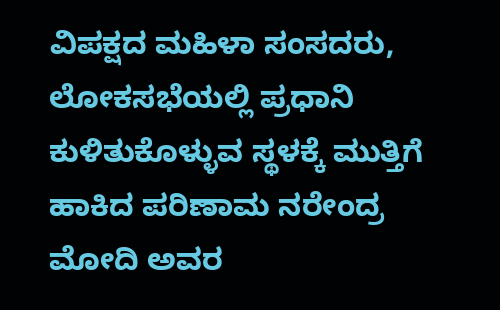ವಿಪಕ್ಷದ ಮಹಿಳಾ ಸಂಸದರು, ಲೋಕಸಭೆಯಲ್ಲಿ ಪ್ರಧಾನಿ ಕುಳಿತುಕೊಳ್ಳುವ ಸ್ಥಳಕ್ಕೆ ಮುತ್ತಿಗೆ ಹಾಕಿದ ಪರಿಣಾಮ ನರೇಂದ್ರ ಮೋದಿ ಅವರ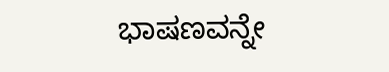ಭಾಷಣವನ್ನೇ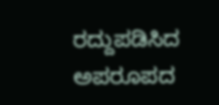ರದ್ದುಪಡಿಸಿದ ಅಪರೂಪದ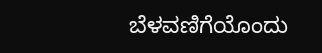ಬೆಳವಣಿಗೆಯೊಂದು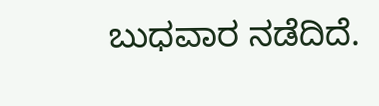ಬುಧವಾರ ನಡೆದಿದೆ.